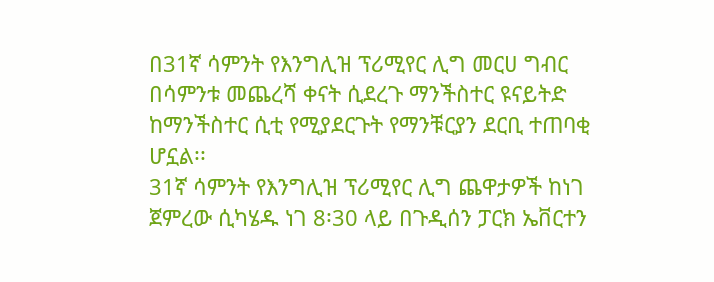በ31ኛ ሳምንት የእንግሊዝ ፕሪሚየር ሊግ መርሀ ግብር በሳምንቱ መጨረሻ ቀናት ሲደረጉ ማንችስተር ዩናይትድ ከማንችስተር ሲቲ የሚያደርጉት የማንቹርያን ደርቢ ተጠባቂ ሆኗል፡፡
31ኛ ሳምንት የእንግሊዝ ፕሪሚየር ሊግ ጨዋታዎች ከነገ ጀምረው ሲካሄዱ ነገ 8፡30 ላይ በጉዲሰን ፓርክ ኤቨርተን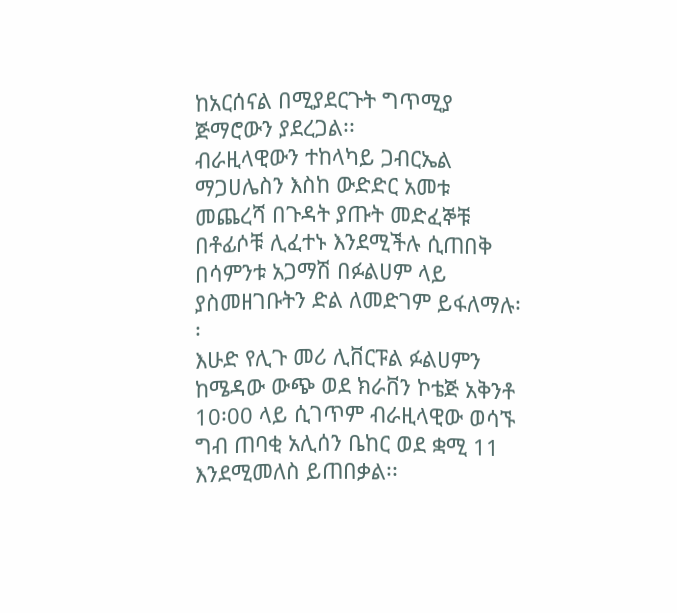ከአርሰናል በሚያደርጉት ግጥሚያ ጅማሮውን ያደረጋል፡፡
ብራዚላዊውን ተከላካይ ጋብርኤል ማጋሀሌስን እስከ ውድድር አመቱ መጨረሻ በጉዳት ያጡት መድፈኞቹ በቶፊሶቹ ሊፈተኑ እንደሚችሉ ሲጠበቅ በሳምንቱ አጋማሽ በፉልሀም ላይ ያስመዘገቡትን ድል ለመድገም ይፋለማሉ፡፡
እሁድ የሊጉ መሪ ሊቨርፑል ፉልሀምን ከሜዳው ውጭ ወደ ክራቨን ኮቴጅ አቅንቶ 10፡00 ላይ ሲገጥም ብራዚላዊው ወሳኙ ግብ ጠባቂ አሊሰን ቤከር ወደ ቋሚ 11 እንደሚመለስ ይጠበቃል፡፡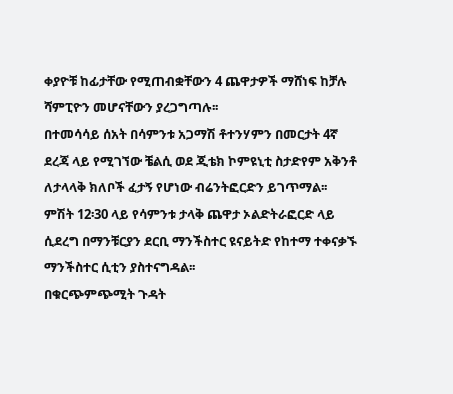ቀያዮቹ ከፊታቸው የሚጠብቋቸውን 4 ጨዋታዎች ማሸነፍ ከቻሉ ሻምፒዮን መሆናቸውን ያረጋግጣሉ፡፡
በተመሳሳይ ሰአት በሳምንቱ አጋማሽ ቶተንሃምን በመርታት 4ኛ ደረጃ ላይ የሚገኘው ቼልሲ ወደ ጂቴክ ኮምዩኒቲ ስታድየም አቅንቶ ለታላላቅ ክለቦች ፈታኝ የሆነው ብሬንትፎርድን ይገጥማል፡፡
ምሽት 12፡30 ላይ የሳምንቱ ታላቅ ጨዋታ ኦልድትራፎርድ ላይ ሲደረግ በማንቹርያን ደርቢ ማንችስተር ዩናይትድ የከተማ ተቀናቃኙ ማንችስተር ሲቲን ያስተናግዳል፡፡
በቁርጭምጭሚት ጉዳት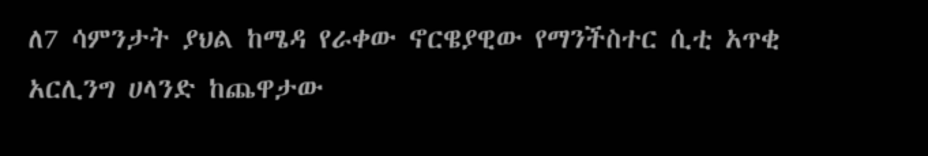ለ7 ሳምንታት ያህል ከሜዳ የራቀው ኖርዌያዊው የማንችስተር ሲቲ አጥቂ አርሊንግ ሀላንድ ከጨዋታው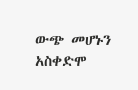ውጭ መሆኑን አስቀድሞ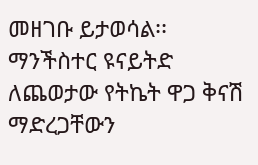መዘገቡ ይታወሳል፡፡
ማንችስተር ዩናይትድ ለጨወታው የትኬት ዋጋ ቅናሽ ማድረጋቸውን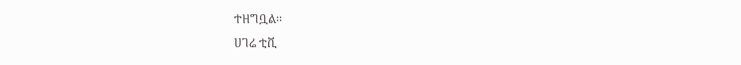ተዘግቧል፡፡
ሀገሬ ቲቪ